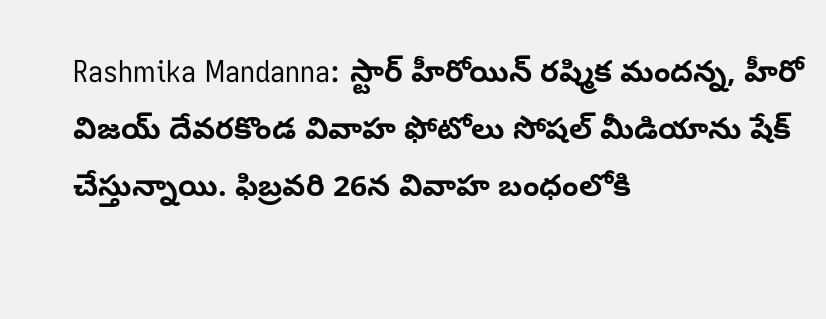Rashmika Mandanna: స్టార్ హీరోయిన్ రష్మిక మందన్న, హీరో విజయ్ దేవరకొండ వివాహ ఫోటోలు సోషల్ మీడియాను షేక్ చేస్తున్నాయి. ఫిబ్రవరి 26న వివాహ బంధంలోకి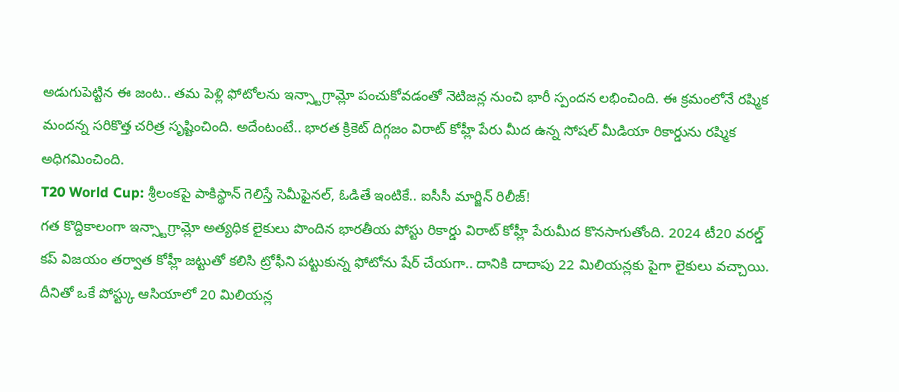అడుగుపెట్టిన ఈ జంట.. తమ పెళ్లి ఫోటోలను ఇన్స్టాగ్రామ్లో పంచుకోవడంతో నెటిజన్ల నుంచి భారీ స్పందన లభించింది. ఈ క్రమంలోనే రష్మిక మందన్న సరికొత్త చరిత్ర సృష్టించింది. అదేంటంటే.. భారత క్రికెట్ దిగ్గజం విరాట్ కోహ్లీ పేరు మీద ఉన్న సోషల్ మీడియా రికార్డును రష్మిక అధిగమించింది.
T20 World Cup: శ్రీలంకపై పాకిస్థాన్ గెలిస్తే సెమీఫైనల్, ఓడితే ఇంటికే.. ఐసీసీ మార్జిన్ రిలీజ్!
గత కొద్దికాలంగా ఇన్స్టాగ్రామ్లో అత్యధిక లైకులు పొందిన భారతీయ పోస్టు రికార్డు విరాట్ కోహ్లీ పేరుమీద కొనసాగుతోంది. 2024 టీ20 వరల్డ్ కప్ విజయం తర్వాత కోహ్లీ జట్టుతో కలిసి ట్రోఫీని పట్టుకున్న ఫోటోను షేర్ చేయగా.. దానికి దాదాపు 22 మిలియన్లకు పైగా లైకులు వచ్చాయి. దీనితో ఒకే పోస్ట్కు ఆసియాలో 20 మిలియన్ల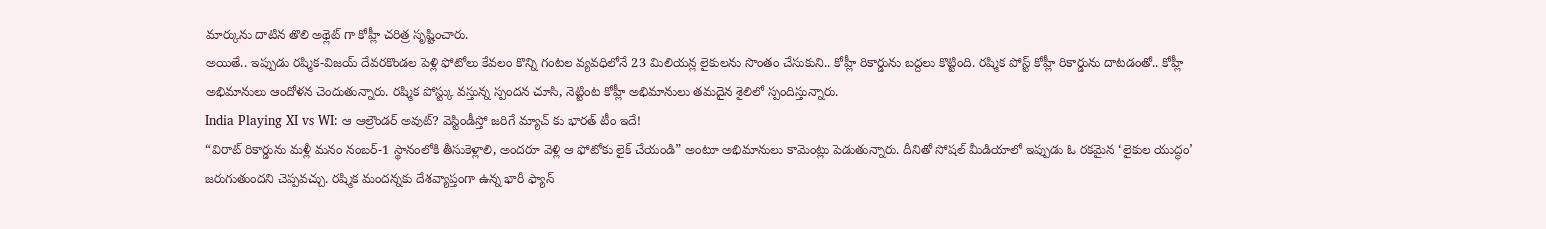మార్కును దాటిన తొలి అథ్లెట్ గా కోహ్లీ చరిత్ర సృష్టించారు.
అయితే.. ఇప్పుడు రష్మిక-విజయ్ దేవరకొండల పెళ్లి ఫోటోలు కేవలం కొన్ని గంటల వ్యవధిలోనే 23 మిలియన్ల లైకులను సొంతం చేసుకుని.. కోహ్లీ రికార్డును బద్దలు కొట్టింది. రష్మిక పోస్ట్ కోహ్లీ రికార్డును దాటడంతో.. కోహ్లీ అభిమానులు ఆందోళన చెందుతున్నారు. రష్మిక పోస్ట్కు వస్తున్న స్పందన చూసి, నెట్టింట కోహ్లీ అభిమానులు తమదైన శైలిలో స్పందిస్తున్నారు.
India Playing XI vs WI: ఆ ఆల్రౌండర్ అవుట్? వెస్టిండీస్తో జరిగే మ్యాచ్ కు భారత్ టీం ఇదే!
“విరాట్ రికార్డును మళ్లీ మనం నంబర్-1 స్థానంలోకి తీసుకెళ్లాలి, అందరూ వెళ్లి ఆ ఫోటోకు లైక్ చేయండి” అంటూ అభిమానులు కామెంట్లు పెడుతున్నారు. దీనితో సోషల్ మీడియాలో ఇప్పుడు ఓ రకమైన ‘లైకుల యుద్ధం’ జరుగుతుందని చెప్పవచ్చు. రష్మిక మందన్నకు దేశవ్యాప్తంగా ఉన్న భారీ ఫ్యాన్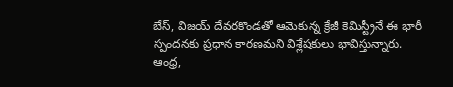బేస్, విజయ్ దేవరకొండతో ఆమెకున్న క్రేజీ కెమిస్ట్రీనే ఈ భారీ స్పందనకు ప్రధాన కారణమని విశ్లేషకులు భావిస్తున్నారు. ఆంధ్ర,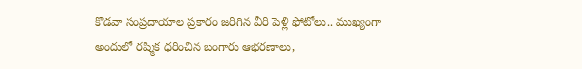కొడవా సంప్రదాయాల ప్రకారం జరిగిన వీరి పెళ్లి ఫోటోలు.. ముఖ్యంగా అందులో రష్మిక ధరించిన బంగారు ఆభరణాలు,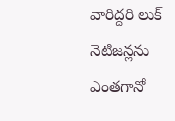వారిద్దరి లుక్ నెటిజన్లను ఎంతగానో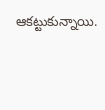ఆకట్టుకున్నాయి.